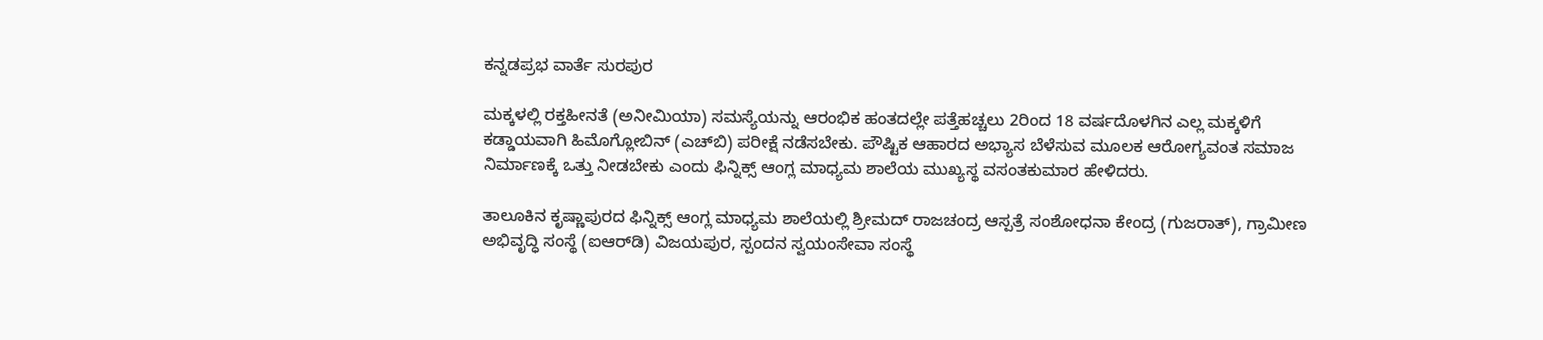ಕನ್ನಡಪ್ರಭ ವಾರ್ತೆ ಸುರಪುರ

ಮಕ್ಕಳಲ್ಲಿ ರಕ್ತಹೀನತೆ (ಅನೀಮಿಯಾ) ಸಮಸ್ಯೆಯನ್ನು ಆರಂಭಿಕ ಹಂತದಲ್ಲೇ ಪತ್ತೆಹಚ್ಚಲು 2ರಿಂದ 18 ವರ್ಷದೊಳಗಿನ ಎಲ್ಲ ಮಕ್ಕಳಿಗೆ ಕಡ್ಡಾಯವಾಗಿ ಹಿಮೊಗ್ಲೋಬಿನ್ (ಎಚ್‌ಬಿ) ಪರೀಕ್ಷೆ ನಡೆಸಬೇಕು. ಪೌಷ್ಟಿಕ ಆಹಾರದ ಅಭ್ಯಾಸ ಬೆಳೆಸುವ ಮೂಲಕ ಆರೋಗ್ಯವಂತ ಸಮಾಜ ನಿರ್ಮಾಣಕ್ಕೆ ಒತ್ತು ನೀಡಬೇಕು ಎಂದು ಫಿನ್ನಿಕ್ಸ್ ಆಂಗ್ಲ ಮಾಧ್ಯಮ ಶಾಲೆಯ ಮುಖ್ಯಸ್ಥ ವಸಂತಕುಮಾರ ಹೇಳಿದರು.

ತಾಲೂಕಿನ ಕೃಷ್ಣಾಪುರದ ಫಿನ್ನಿಕ್ಸ್ ಆಂಗ್ಲ ಮಾಧ್ಯಮ ಶಾಲೆಯಲ್ಲಿ ಶ್ರೀಮದ್ ರಾಜಚಂದ್ರ ಆಸ್ಪತ್ರೆ ಸಂಶೋಧನಾ ಕೇಂದ್ರ (ಗುಜರಾತ್), ಗ್ರಾಮೀಣ ಅಭಿವೃದ್ಧಿ ಸಂಸ್ಥೆ (ಐಆರ್‌ಡಿ) ವಿಜಯಪುರ, ಸ್ಪಂದನ ಸ್ವಯಂಸೇವಾ ಸಂಸ್ಥೆ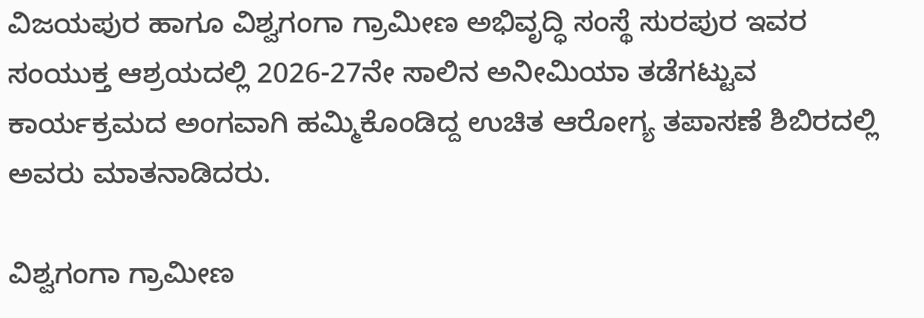ವಿಜಯಪುರ ಹಾಗೂ ವಿಶ್ವಗಂಗಾ ಗ್ರಾಮೀಣ ಅಭಿವೃದ್ಧಿ ಸಂಸ್ಥೆ ಸುರಪುರ ಇವರ ಸಂಯುಕ್ತ ಆಶ್ರಯದಲ್ಲಿ 2026-27ನೇ ಸಾಲಿನ ಅನೀಮಿಯಾ ತಡೆಗಟ್ಟುವ ಕಾರ್ಯಕ್ರಮದ ಅಂಗವಾಗಿ ಹಮ್ಮಿಕೊಂಡಿದ್ದ ಉಚಿತ ಆರೋಗ್ಯ ತಪಾಸಣೆ ಶಿಬಿರದಲ್ಲಿ ಅವರು ಮಾತನಾಡಿದರು.

ವಿಶ್ವಗಂಗಾ ಗ್ರಾಮೀಣ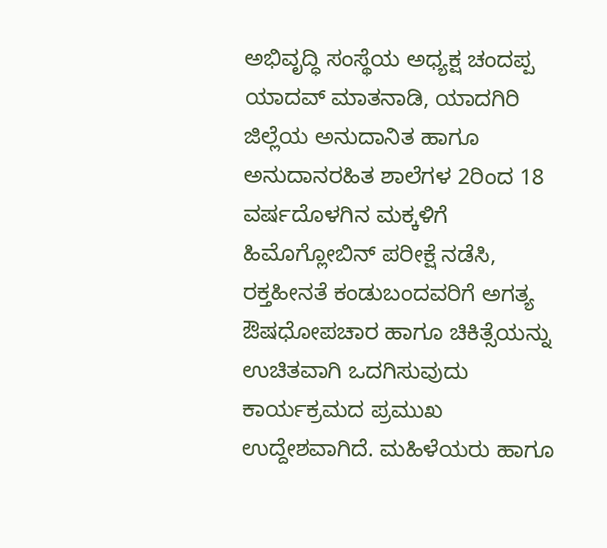ಅಭಿವೃದ್ಧಿ ಸಂಸ್ಥೆಯ ಅಧ್ಯಕ್ಷ ಚಂದಪ್ಪ ಯಾದವ್ ಮಾತನಾಡಿ, ಯಾದಗಿರಿ ಜಿಲ್ಲೆಯ ಅನುದಾನಿತ ಹಾಗೂ ಅನುದಾನರಹಿತ ಶಾಲೆಗಳ 2ರಿಂದ 18 ವರ್ಷದೊಳಗಿನ ಮಕ್ಕಳಿಗೆ ಹಿಮೊಗ್ಲೋಬಿನ್ ಪರೀಕ್ಷೆ ನಡೆಸಿ, ರಕ್ತಹೀನತೆ ಕಂಡುಬಂದವರಿಗೆ ಅಗತ್ಯ ಔಷಧೋಪಚಾರ ಹಾಗೂ ಚಿಕಿತ್ಸೆಯನ್ನು ಉಚಿತವಾಗಿ ಒದಗಿಸುವುದು ಕಾರ್ಯಕ್ರಮದ ಪ್ರಮುಖ ಉದ್ದೇಶವಾಗಿದೆ. ಮಹಿಳೆಯರು ಹಾಗೂ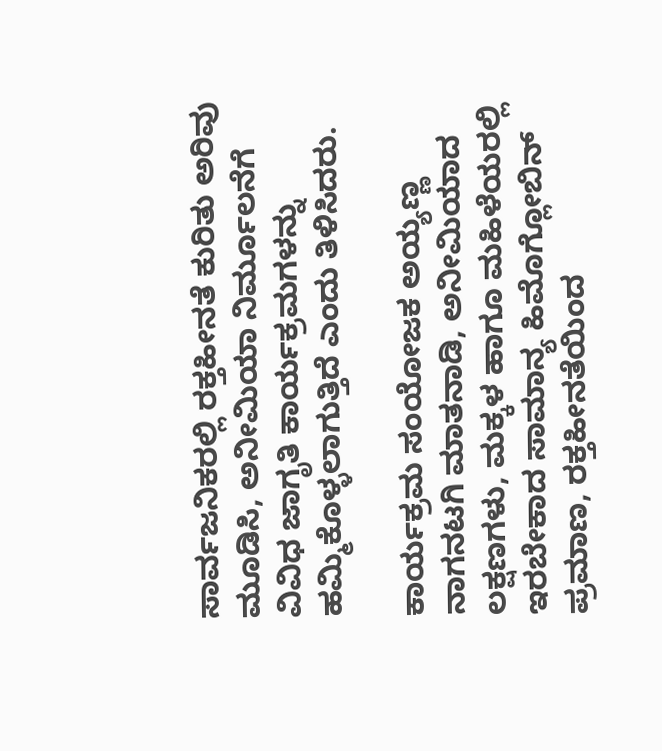ಸಾರ್ವಜನಿಕರಲ್ಲಿ ರಕ್ತಹೀನತೆ ಕುರಿತು ಅರಿವು ಮೂಡಿಸಿ, ಅನೀಮಿಯಾ ನಿರ್ಮೂಲನೆಗೆ ವಿವಿಧ ಜಾಗೃತಿ ಕಾರ್ಯಕ್ರಮಗಳನ್ನು ಹಮ್ಮಿಕೊಳ್ಳಲಾಗುತ್ತಿದೆ ಎಂದು ತಿಳಿಸಿದರು.

ಕಾರ್ಯಕ್ರಮ ಸಂಯೋಜಕ ಅಯ್ಯಣ್ಣ ನಾಗನಟಗಿ ಮಾತನಾಡಿ, ಅನೀಮಿಯಾದ ಲಕ್ಷಣಗಳು, ಮಕ್ಕಳ ಹಾಗೂ ಮಹಿಳೆಯರಲ್ಲಿ ಇರಬೇಕಾದ ಸಾಮಾನ್ಯ ಹಿಮೊಗ್ಲೋಬಿನ್ ಪ್ರಮಾಣ, ರಕ್ತಹೀನತೆಯಿಂದ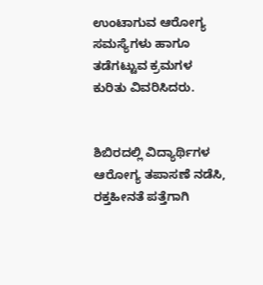ಉಂಟಾಗುವ ಆರೋಗ್ಯ ಸಮಸ್ಯೆಗಳು ಹಾಗೂ ತಡೆಗಟ್ಟುವ ಕ್ರಮಗಳ ಕುರಿತು ವಿವರಿಸಿದರು.


ಶಿಬಿರದಲ್ಲಿ ವಿದ್ಯಾರ್ಥಿಗಳ ಆರೋಗ್ಯ ತಪಾಸಣೆ ನಡೆಸಿ, ರಕ್ತಹೀನತೆ ಪತ್ತೆಗಾಗಿ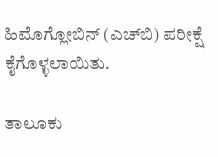ಹಿಮೊಗ್ಲೋಬಿನ್ (ಎಚ್‌ಬಿ) ಪರೀಕ್ಷೆ ಕೈಗೊಳ್ಳಲಾಯಿತು.

ತಾಲೂಕು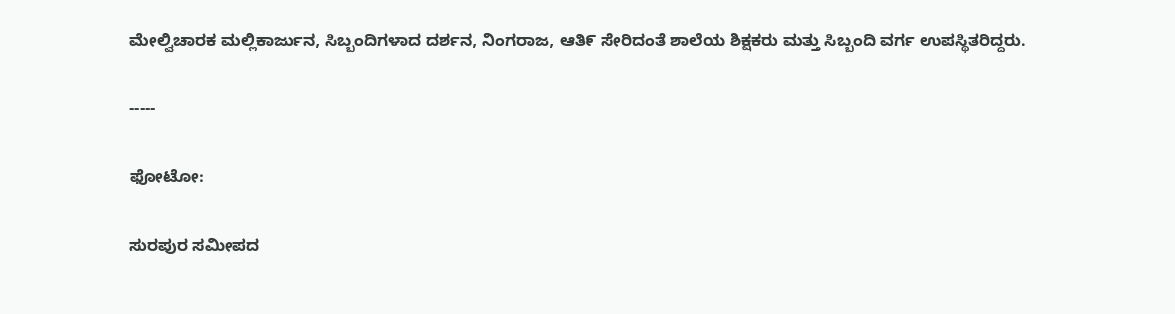ಮೇಲ್ವಿಚಾರಕ ಮಲ್ಲಿಕಾರ್ಜುನ, ಸಿಬ್ಬಂದಿಗಳಾದ ದರ್ಶನ, ನಿಂಗರಾಜ, ಆತಿ೯ ಸೇರಿದಂತೆ ಶಾಲೆಯ ಶಿಕ್ಷಕರು ಮತ್ತು ಸಿಬ್ಬಂದಿ ವರ್ಗ ಉಪಸ್ಥಿತರಿದ್ದರು.

-----

ಫೋಟೋ:

ಸುರಪುರ ಸಮೀಪದ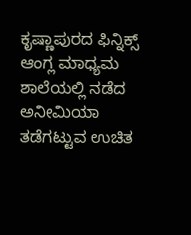ಕೃಷ್ಣಾಪುರದ ಫಿನ್ನಿಕ್ಸ್ ಆಂಗ್ಲ ಮಾಧ್ಯಮ ಶಾಲೆಯಲ್ಲಿ ನಡೆದ ಅನೀಮಿಯಾ ತಡೆಗಟ್ಟುವ ಉಚಿತ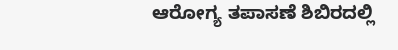ಆರೋಗ್ಯ ತಪಾಸಣೆ ಶಿಬಿರದಲ್ಲಿ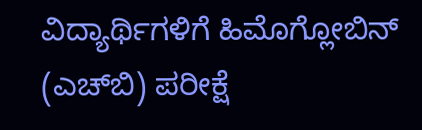ವಿದ್ಯಾರ್ಥಿಗಳಿಗೆ ಹಿಮೊಗ್ಲೋಬಿನ್ (ಎಚ್‌ಬಿ) ಪರೀಕ್ಷೆ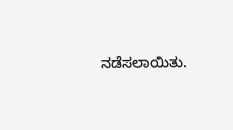ನಡೆಸಲಾಯಿತು.